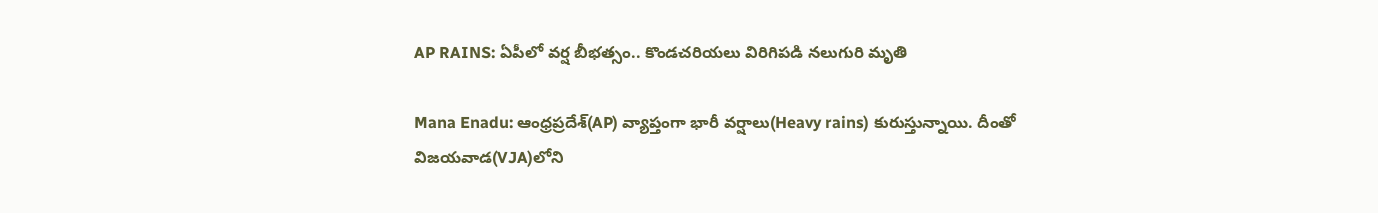AP RAINS: ఏపీలో వర్ష బీభత్సం.. కొండచరియలు విరిగిపడి నలుగురి మృతి

Mana Enadu: ఆంధ్రప్రదేశ్(AP) వ్యాప్తంగా భారీ వర్షాలు(Heavy rains) కురుస్తున్నాయి. దీంతో విజయవాడ(VJA)లోని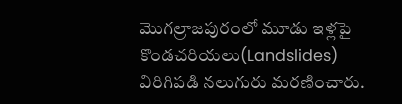మొగల్రాజపురంలో మూడు ఇళ్లపై కొండచరియలు(Landslides) విరిగిపడి నలుగురు మరణించారు.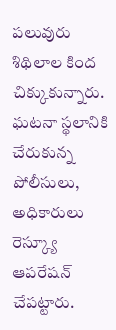పలువురు శిథిలాల కింద చిక్కుకున్నారు. ఘటనా స్థలానికి చేరుకున్న పోలీసులు, అధికారులు రెస్క్యూ ఆపరేషన్ చేపట్టారు.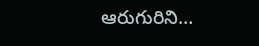ఆరుగురిని…